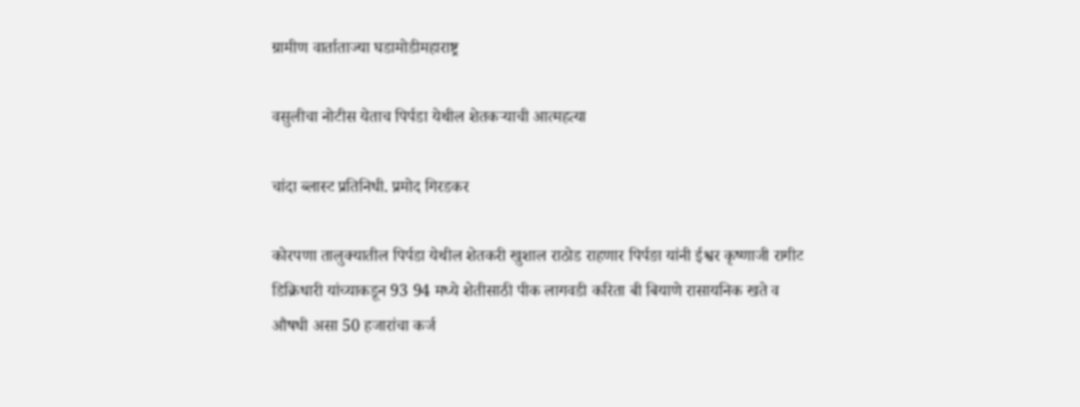ग्रामीण वार्ताताज्या घडामोडीमहाराष्ट्र

वसुलीचा नोटीस येताच पिर्पडा येथील शेतकऱ्याची आत्महत्या

चांदा ब्लास्ट प्रतिनिधी. प्रमोद गिरडकर

कोरपणा तालुक्यातील पिर्पडा येथील शेतकरी खुशाल राठोड राहणार पिर्पङा यांनी ईश्वर कृष्णाजी रागीट डिक्रिधारी यांच्याकडून 93 94 मध्ये शेतीसाठी पीक लागवडी करिता बी बियाणे रासायनिक खते व औषधी असा 50 हजारांचा कर्ज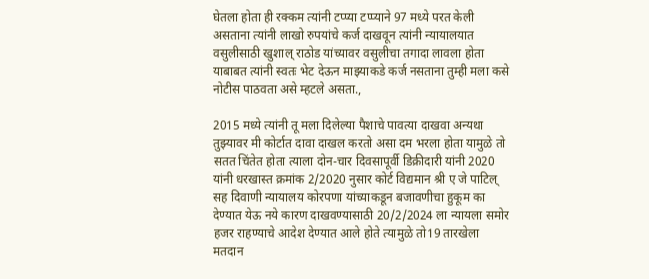घेतला होता ही रक्कम त्यांनी टप्प्या टप्प्याने 97 मध्ये परत केली असताना त्यांनी लाखो रुपयांचे कर्ज दाखवून त्यांनी न्यायालयात वसुलीसाठी खुशाल् राठोड यांच्यावर वसुलीचा तगादा लावला होता याबाबत त्यांनी स्वतः भेट देऊन माझ्याकडे कर्ज नसताना तुम्ही मला कसे नोटीस पाठवता असे म्हटले असता.,

2015 मध्ये त्यांनी तू मला दिलेल्या पैशाचे पावत्या दाखवा अन्यथा तुझ्यावर मी कोर्टात दावा दाखल करतो असा दम भरला होता यामुळे तो सतत चिंतेत होता त्याला दोन-चार दिवसापूर्वी डिक्रीदारी यांनी 2020 यांनी धरखास्त क्रमांक 2/2020 नुसार कोर्ट विद्यमान श्री ए जे पाटिल् सह दिवाणी न्यायालय कोरपणा यांच्याकडून बजावणीचा हुकूम का देण्यात येऊ नये कारण दाखवण्यासाठी 20/2/2024 ला न्यायला समोर हजर राहण्याचे आदेश देण्यात आले होते त्यामुळे तो19 तारखेला मतदान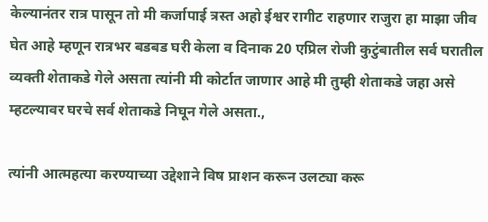केल्यानंतर रात्र पासून तो मी कर्जापाई त्रस्त अहो ईश्वर रागीट राहणार राजुरा हा माझा जीव घेत आहे म्हणून रात्रभर बडबड घरी केला व दिनाक 20 एप्रिल रोजी कुटुंबातील सर्व घरातील व्यक्ती शेताकडे गेले असता त्यांनी मी कोर्टात जाणार आहे मी तुम्ही शेताकडे जहा असे म्हटल्यावर घरचे सर्व शेताकडे निघून गेले असता.,

त्यांनी आत्महत्या करण्याच्या उद्देशाने विष प्राशन करून उलट्या करू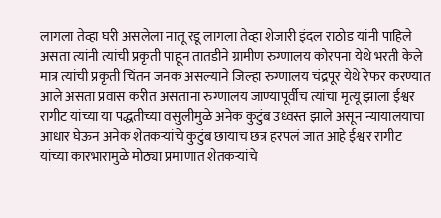लागला तेव्हा घरी असलेला नातू रडू लागला तेव्हा शेजारी इंदल राठोड यांनी पाहिले असता त्यांनी त्यांची प्रकृती पाहून तातडीने ग्रामीण रुग्णालय कोरपना येथे भरती केले मात्र त्यांची प्रकृती चिंतन जनक असल्याने जिल्हा रुग्णालय चंद्रपूर येथे रेफर करण्यात आले असता प्रवास करीत असताना रुग्णालय जाण्यापूर्वीच त्यांचा मृत्यू झाला ईश्वर रागीट यांच्या या पद्धतीच्या वसुलीमुळे अनेक कुटुंब उध्वस्त झाले असून न्यायालयाचा आधार घेऊन अनेक शेतकऱ्यांचे कुटुंब छायाच छत्र हरपलं जात आहे ईश्वर रागीट यांच्या कारभारामुळे मोठ्या प्रमाणात शेतकऱ्यांचे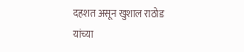दहशत असून खुशाल राठोड यांच्या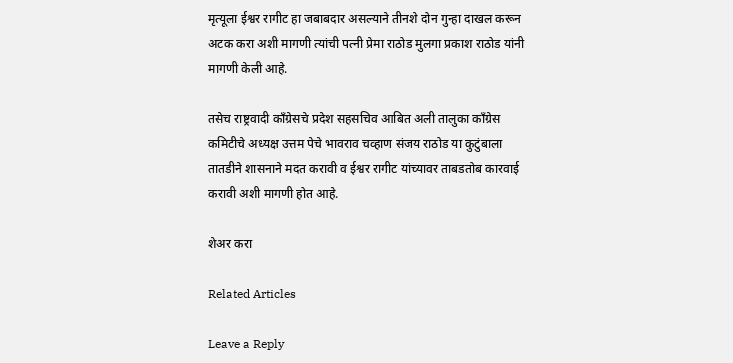मृत्यूला ईश्वर रागीट हा जबाबदार असल्याने तीनशे दोन गुन्हा दाखल करून अटक करा अशी मागणी त्यांची पत्नी प्रेमा राठोड मुलगा प्रकाश राठोड यांनी मागणी केली आहे.

तसेच राष्ट्रवादी काँग्रेसचे प्रदेश सहसचिव आबित अली तालुका काँग्रेस कमिटीचे अध्यक्ष उत्तम पेचे भावराव चव्हाण संजय राठोड या कुटुंबाला तातडीने शासनाने मदत करावी व ईश्वर रागीट यांच्यावर ताबडतोब कारवाई करावी अशी मागणी होत आहे.

शेअर करा

Related Articles

Leave a Reply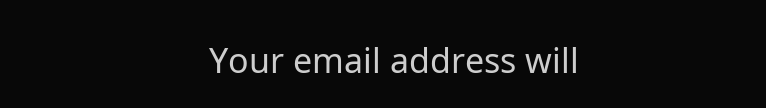Your email address will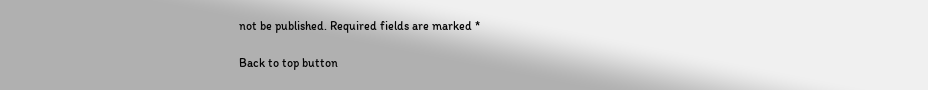not be published. Required fields are marked *

Back to top button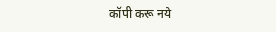कॉपी करू नये